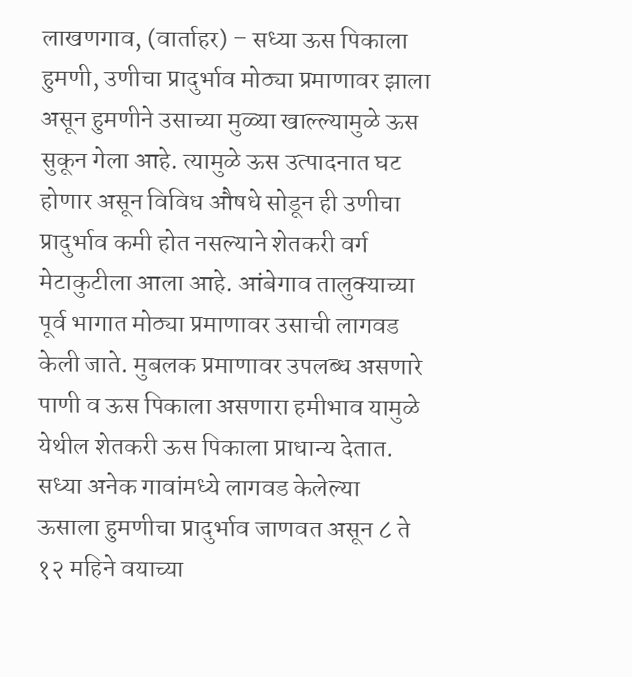लाखणगाव, (वार्ताहर) – सध्या ऊस पिकाला हुमणी, उणीचा प्रादुर्भाव मोठ्या प्रमाणावर झाला असून हुमणीने उसाच्या मुळ्या खाल्ल्यामुळे ऊस सुकून गेला आहे. त्यामुळे ऊस उत्पादनात घट होणार असून विविध औषधे सोडून ही उणीचा प्रादुर्भाव कमी होत नसल्याने शेतकरी वर्ग मेटाकुटीला आला आहे. आंबेगाव तालुक्याच्या पूर्व भागात मोठ्या प्रमाणावर उसाची लागवड केली जाते. मुबलक प्रमाणावर उपलब्ध असणारे पाणी व ऊस पिकाला असणारा हमीभाव यामुळे येथील शेतकरी ऊस पिकाला प्राधान्य देतात. सध्या अनेक गावांमध्ये लागवड केलेल्या ऊसाला हुमणीचा प्रादुर्भाव जाणवत असून ८ ते १२ महिने वयाच्या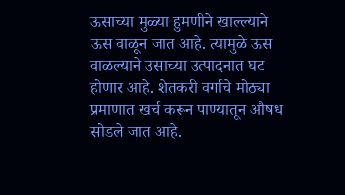ऊसाच्या मुळ्या हुमणीने खाल्ल्याने ऊस वाळून जात आहे. त्यामुळे ऊस वाळल्याने उसाच्या उत्पादनात घट होणार आहे. शेतकरी वर्गाचे मोठ्या प्रमाणात खर्च करून पाण्यातून औषध सोडले जात आहे.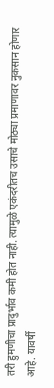तरी हुमणीचा प्रादुर्भाव कमी होत नाही. त्यामुळे एकंदरीतच उसाचे मोठ्या प्रमाणावर नुकसान होणार आहे. यावर्षी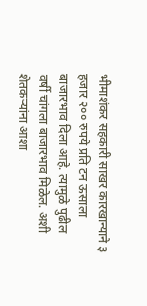भीमाशंकर सहकारी साखर कारखान्याने ३ हजार २०० रुपये प्रति टन ऊसाला बाजारभाव दिला आहे. त्यामुळे पुढील वर्षी चांगला बाजारभाव मिळेल. अशी शेतकऱ्यांना आशा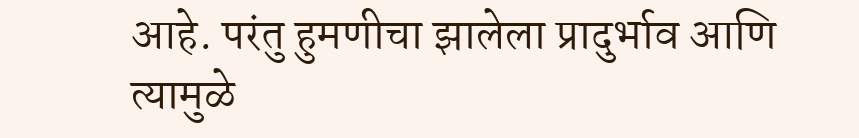आहे. परंतु हुमणीचा झालेला प्रादुर्भाव आणि त्यामुळे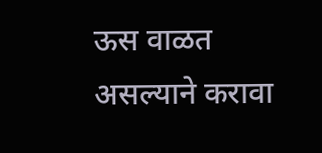ऊस वाळत असल्याने करावा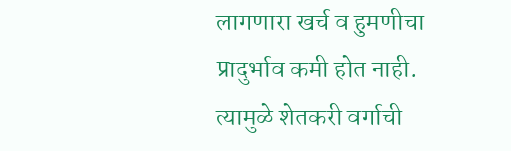लागणारा खर्च व हुमणीचा प्रादुर्भाव कमी होत नाही. त्यामुळे शेतकरी वर्गाची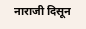नाराजी दिसून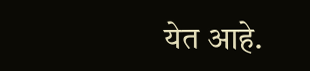येत आहे.